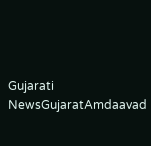Gujarati NewsGujaratAmdaavad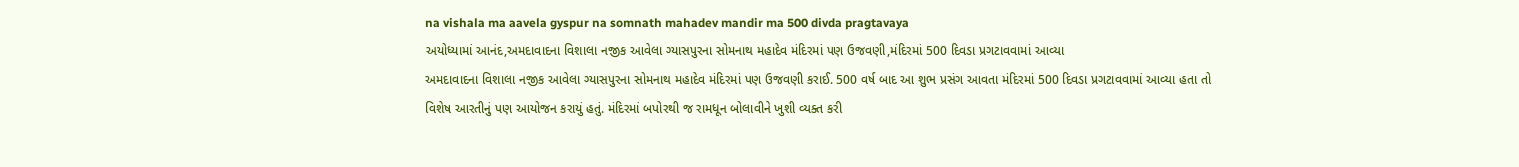na vishala ma aavela gyspur na somnath mahadev mandir ma 500 divda pragtavaya
અયોધ્યામાં આનંદ,અમદાવાદના વિશાલા નજીક આવેલા ગ્યાસપુરના સોમનાથ મહાદેવ મંદિરમાં પણ ઉજવણી,મંદિરમાં 500 દિવડા પ્રગટાવવામાં આવ્યા
અમદાવાદના વિશાલા નજીક આવેલા ગ્યાસપુરના સોમનાથ મહાદેવ મંદિરમાં પણ ઉજવણી કરાઈ. 500 વર્ષ બાદ આ શુભ પ્રસંગ આવતા મંદિરમાં 500 દિવડા પ્રગટાવવામાં આવ્યા હતા તો વિશેષ આરતીનું પણ આયોજન કરાયું હતું. મંદિરમાં બપોરથી જ રામધૂન બોલાવીને ખુશી વ્યક્ત કરી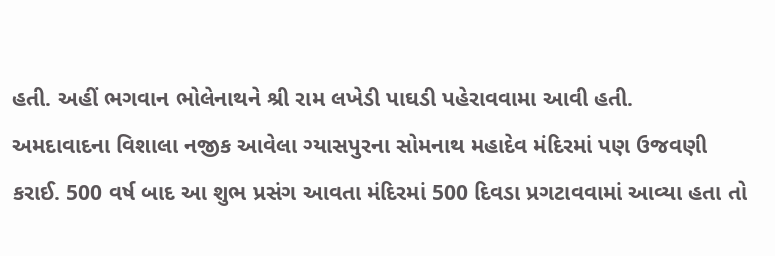હતી. અહીં ભગવાન ભોલેનાથને શ્રી રામ લખેડી પાઘડી પહેરાવવામા આવી હતી.
અમદાવાદના વિશાલા નજીક આવેલા ગ્યાસપુરના સોમનાથ મહાદેવ મંદિરમાં પણ ઉજવણી કરાઈ. 500 વર્ષ બાદ આ શુભ પ્રસંગ આવતા મંદિરમાં 500 દિવડા પ્રગટાવવામાં આવ્યા હતા તો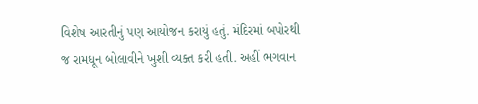વિશેષ આરતીનું પણ આયોજન કરાયું હતું. મંદિરમાં બપોરથી જ રામધૂન બોલાવીને ખુશી વ્યક્ત કરી હતી. અહીં ભગવાન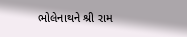ભોલેનાથને શ્રી રામ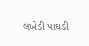લખેડી પાઘડી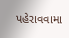પહેરાવવામા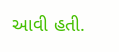આવી હતી.